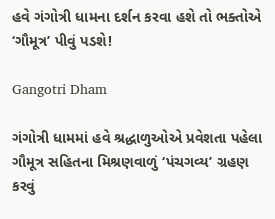હવે ગંગોત્રી ધામના દર્શન કરવા હશે તો ભક્તોએ ‘ગૌમૂત્ર’ પીવું પડશે!

Gangotri Dham

ગંગોત્રી ધામમાં હવે શ્રદ્ધાળુઓએ પ્રવેશતા પહેલા ગૌમૂત્ર સહિતના મિશ્રણવાળું ‘પંચગવ્ય’ ગ્રહણ કરવું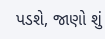પડશે, જાણો શું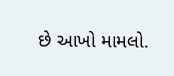છે આખો મામલો.